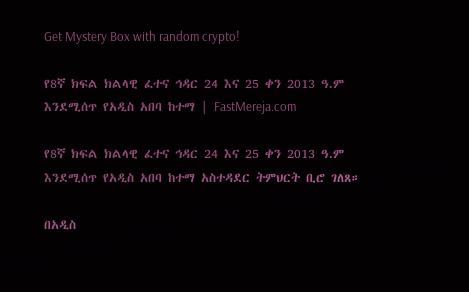Get Mystery Box with random crypto!

የ8ኛ ክፍል ክልላዊ ፈተና ኅዳር 24 እና 25 ቀን 2013 ዓ.ም እንደሚሰጥ የአዲስ አበባ ከተማ | FastMereja.com

የ8ኛ ክፍል ክልላዊ ፈተና ኅዳር 24 እና 25 ቀን 2013 ዓ.ም እንደሚሰጥ የአዲስ አበባ ከተማ አስተዳደር ትምህርት ቢሮ ገለጸ።

በአዲስ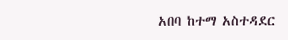አበባ ከተማ አስተዳደር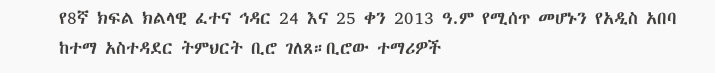የ8ኛ ክፍል ክልላዊ ፈተና ኅዳር 24 እና 25 ቀን 2013 ዓ.ም የሚሰጥ መሆኑን የአዲስ አበባ ከተማ አስተዳደር ትምህርት ቢሮ ገለጸ።ቢሮው ተማሪዎች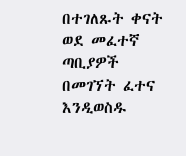በተገለጹት ቀናት ወደ መፈተኛ ጣቢያዎች በመገኘት ፈተና እንዲወስዱ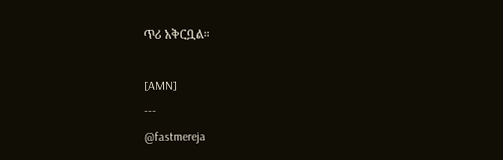ጥሪ አቅርቧል።

[AMN]
---
@fastmereja